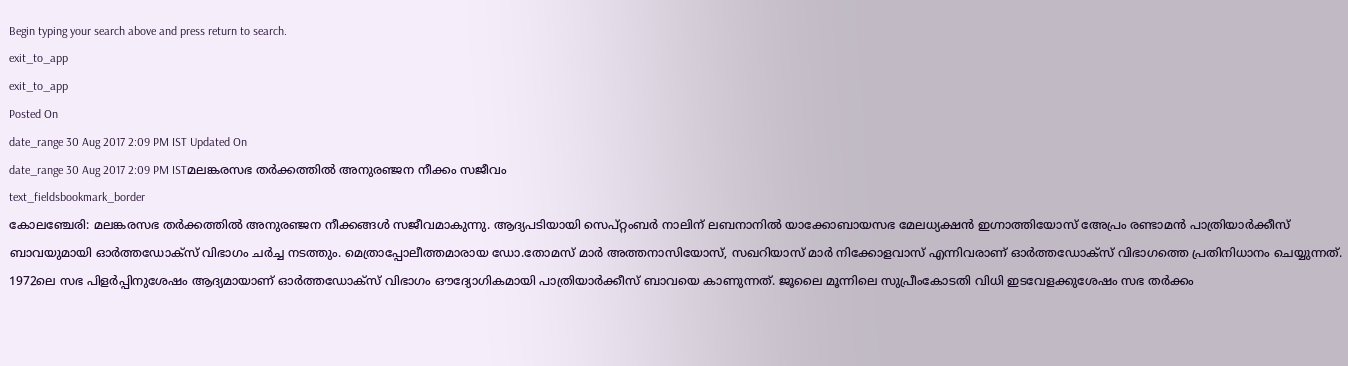Begin typing your search above and press return to search.
exit_to_app
exit_to_app
Posted On
date_range 30 Aug 2017 2:09 PM IST Updated On
date_range 30 Aug 2017 2:09 PM ISTമലങ്കരസഭ തർക്കത്തിൽ അനുരഞ്ജന നീക്കം സജീവം
text_fieldsbookmark_border
കോലഞ്ചേരി: മലങ്കരസഭ തർക്കത്തിൽ അനുരഞ്ജന നീക്കങ്ങൾ സജീവമാകുന്നു. ആദ്യപടിയായി സെപ്റ്റംബർ നാലിന് ലബനാനിൽ യാക്കോബായസഭ മേലധ്യക്ഷൻ ഇഗ്നാത്തിയോസ് അേപ്രം രണ്ടാമൻ പാത്രിയാർക്കീസ് ബാവയുമായി ഓർത്തഡോക്സ് വിഭാഗം ചർച്ച നടത്തും. മെത്രാപ്പോലീത്തമാരായ ഡോ.തോമസ് മാർ അത്തനാസിയോസ്, സഖറിയാസ് മാർ നിക്കോളവാസ് എന്നിവരാണ് ഓർത്തഡോക്സ് വിഭാഗത്തെ പ്രതിനിധാനം ചെയ്യുന്നത്. 1972ലെ സഭ പിളർപ്പിനുശേഷം ആദ്യമായാണ് ഓർത്തഡോക്സ് വിഭാഗം ഔദ്യോഗികമായി പാത്രിയാർക്കീസ് ബാവയെ കാണുന്നത്. ജൂലൈ മൂന്നിലെ സുപ്രീംകോടതി വിധി ഇടവേളക്കുശേഷം സഭ തർക്കം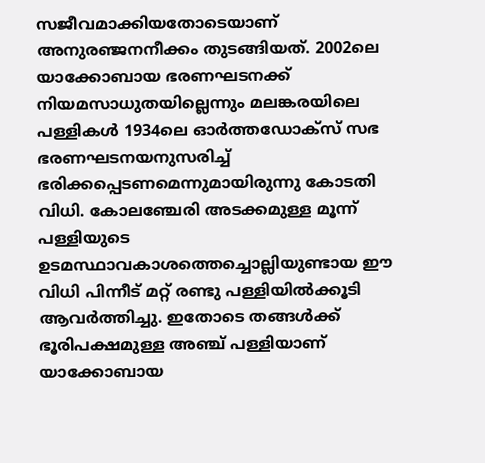സജീവമാക്കിയതോടെയാണ് അനുരഞ്ജനനീക്കം തുടങ്ങിയത്. 2002ലെ യാക്കോബായ ഭരണഘടനക്ക് നിയമസാധുതയില്ലെന്നും മലങ്കരയിലെ പള്ളികൾ 1934ലെ ഓർത്തഡോക്സ് സഭ ഭരണഘടനയനുസരിച്ച് ഭരിക്കപ്പെടണമെന്നുമായിരുന്നു കോടതി വിധി. കോലഞ്ചേരി അടക്കമുള്ള മൂന്ന് പള്ളിയുടെ ഉടമസ്ഥാവകാശത്തെച്ചൊല്ലിയുണ്ടായ ഈ വിധി പിന്നീട് മറ്റ് രണ്ടു പള്ളിയിൽക്കൂടി ആവർത്തിച്ചു. ഇതോടെ തങ്ങൾക്ക് ഭൂരിപക്ഷമുള്ള അഞ്ച് പള്ളിയാണ് യാക്കോബായ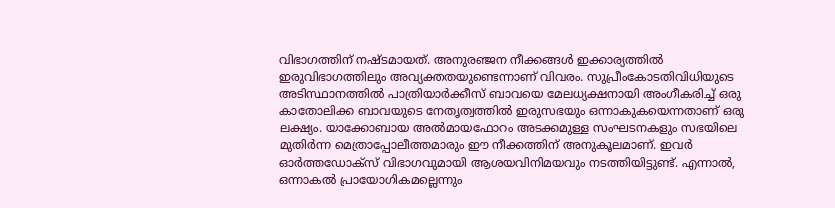വിഭാഗത്തിന് നഷ്ടമായത്. അനുരഞ്ജന നീക്കങ്ങൾ ഇക്കാര്യത്തിൽ ഇരുവിഭാഗത്തിലും അവ്യക്തതയുണ്ടെന്നാണ് വിവരം. സുപ്രീംകോടതിവിധിയുടെ അടിസ്ഥാനത്തിൽ പാത്രിയാർക്കീസ് ബാവയെ മേലധ്യക്ഷനായി അംഗീകരിച്ച് ഒരു കാതോലിക്ക ബാവയുടെ നേതൃത്വത്തിൽ ഇരുസഭയും ഒന്നാകുകയെന്നതാണ് ഒരു ലക്ഷ്യം. യാക്കോബായ അൽമായഫോറം അടക്കമുള്ള സംഘടനകളും സഭയിലെ മുതിർന്ന മെത്രാപ്പോലീത്തമാരും ഈ നീക്കത്തിന് അനുകൂലമാണ്. ഇവർ ഓർത്തഡോക്സ് വിഭാഗവുമായി ആശയവിനിമയവും നടത്തിയിട്ടുണ്ട്. എന്നാൽ, ഒന്നാകൽ പ്രായോഗികമല്ലെന്നും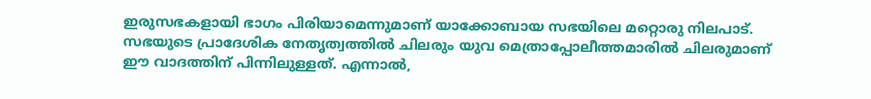ഇരുസഭകളായി ഭാഗം പിരിയാമെന്നുമാണ് യാക്കോബായ സഭയിലെ മറ്റൊരു നിലപാട്. സഭയുടെ പ്രാദേശിക നേതൃത്വത്തിൽ ചിലരും യുവ മെത്രാപ്പോലീത്തമാരിൽ ചിലരുമാണ് ഈ വാദത്തിന് പിന്നിലുള്ളത്. എന്നാൽ,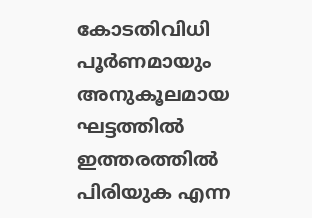കോടതിവിധി പൂർണമായും അനുകൂലമായ ഘട്ടത്തിൽ ഇത്തരത്തിൽ പിരിയുക എന്ന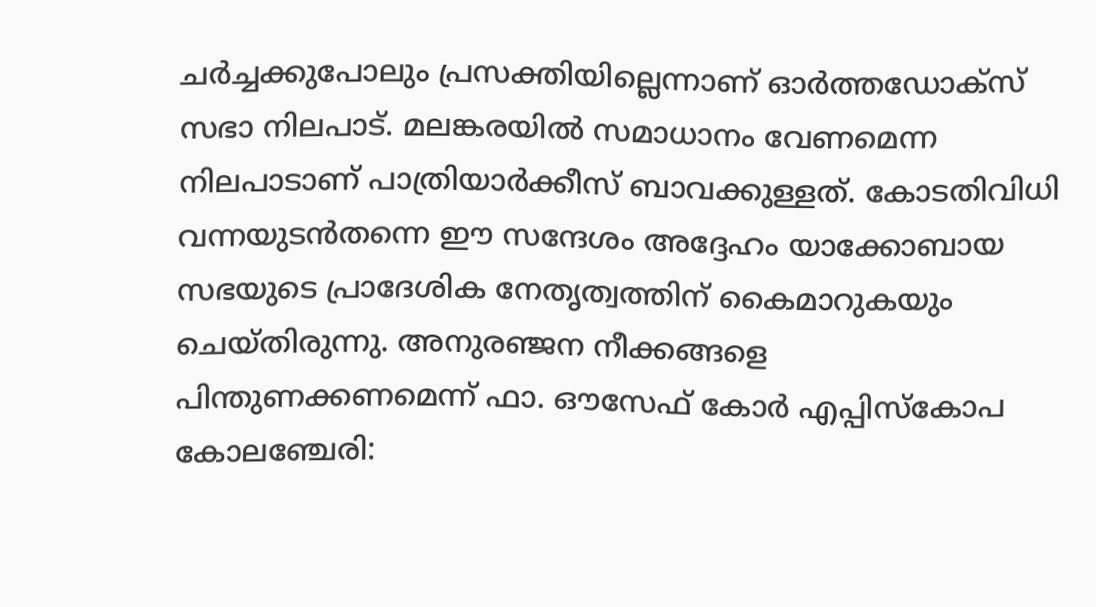ചർച്ചക്കുപോലും പ്രസക്തിയില്ലെന്നാണ് ഓർത്തഡോക്സ് സഭാ നിലപാട്. മലങ്കരയിൽ സമാധാനം വേണമെന്ന നിലപാടാണ് പാത്രിയാർക്കീസ് ബാവക്കുള്ളത്. കോടതിവിധി വന്നയുടൻതന്നെ ഈ സന്ദേശം അദ്ദേഹം യാക്കോബായ സഭയുടെ പ്രാദേശിക നേതൃത്വത്തിന് കൈമാറുകയും ചെയ്തിരുന്നു. അനുരഞ്ജന നീക്കങ്ങളെ പിന്തുണക്കണമെന്ന് ഫാ. ഔസേഫ് കോർ എപ്പിസ്കോപ കോലഞ്ചേരി: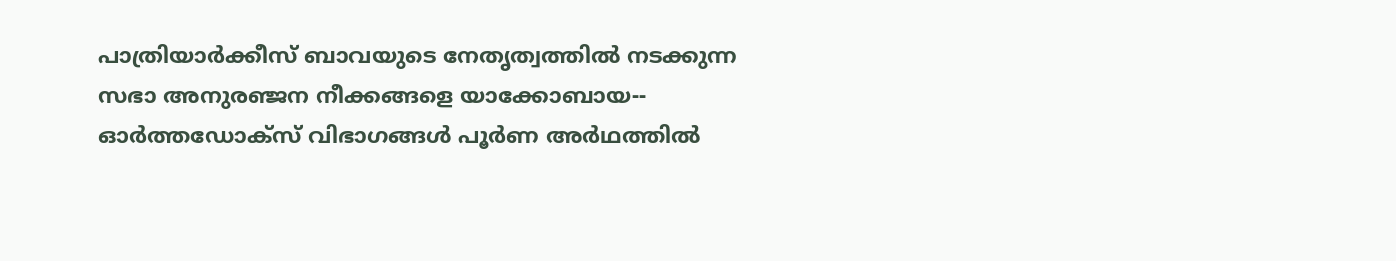പാത്രിയാർക്കീസ് ബാവയുടെ നേതൃത്വത്തിൽ നടക്കുന്ന സഭാ അനുരഞ്ജന നീക്കങ്ങളെ യാക്കോബായ-- ഓർത്തഡോക്സ് വിഭാഗങ്ങൾ പൂർണ അർഥത്തിൽ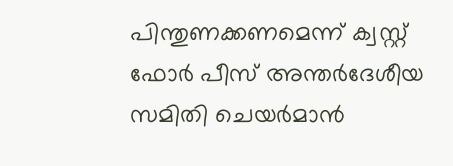പിന്തുണക്കണമെന്ന് ക്വസ്റ്റ് ഫോർ പീസ് അന്തർദേശീയ സമിതി ചെയർമാൻ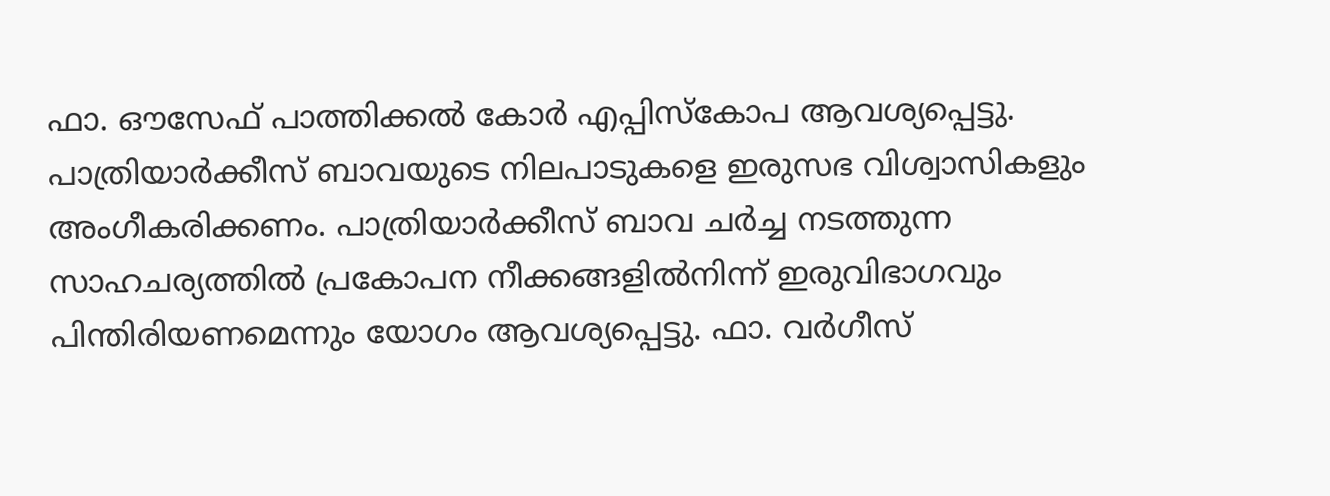ഫാ. ഔസേഫ് പാത്തിക്കൽ കോർ എപ്പിസ്കോപ ആവശ്യപ്പെട്ടു. പാത്രിയാർക്കീസ് ബാവയുടെ നിലപാടുകളെ ഇരുസഭ വിശ്വാസികളും അംഗീകരിക്കണം. പാത്രിയാർക്കീസ് ബാവ ചർച്ച നടത്തുന്ന സാഹചര്യത്തിൽ പ്രകോപന നീക്കങ്ങളിൽനിന്ന് ഇരുവിഭാഗവും പിന്തിരിയണമെന്നും യോഗം ആവശ്യപ്പെട്ടു. ഫാ. വർഗീസ്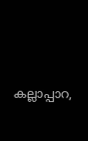കല്ലാപ്പാറ,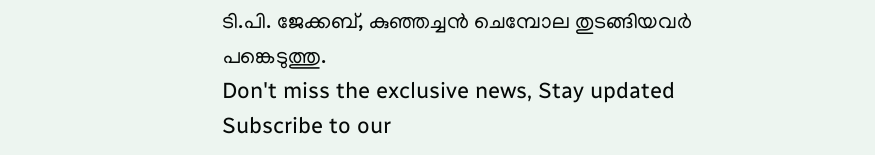ടി.പി. ജേക്കബ്, കുഞ്ഞച്ചൻ ചെമ്പോല തുടങ്ങിയവർ പങ്കെടുത്തു.
Don't miss the exclusive news, Stay updated
Subscribe to our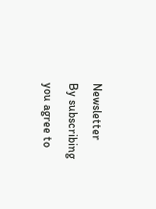Newsletter
By subscribing you agree to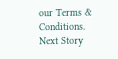our Terms & Conditions.
Next Story